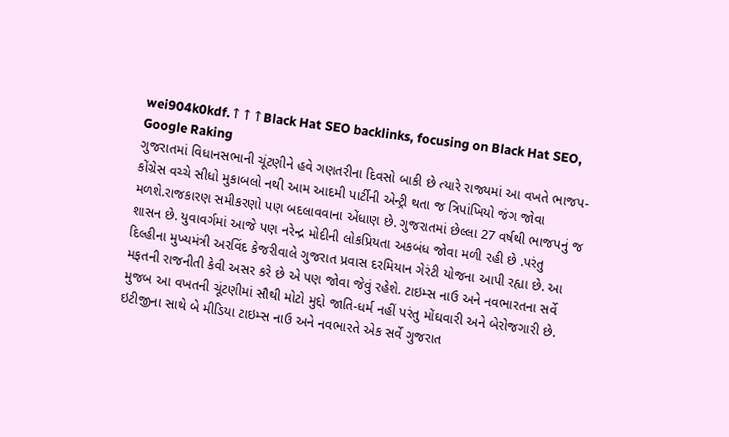wei904k0kdf.↑↑↑Black Hat SEO backlinks, focusing on Black Hat SEO, Google Raking
ગુજરાતમાં વિધાનસભાની ચૂંટણીને હવે ગણતરીના દિવસો બાકી છે ત્યારે રાજ્યમાં આ વખતે ભાજપ-કોંગ્રેસ વચ્ચે સીધો મુકાબલો નથી આમ આદમી પાર્ટીની એન્ટ્રી થતા જ ત્રિપાંખિયો જંગ જોવા મળશે.રાજકારણ સમીકરણો પણ બદલાવવાના એંધાણ છે. ગુજરાતમાં છેલ્લા 27 વર્ષથી ભાજપનું જ શાસન છે. યુવાવર્ગમાં આજે પણ નરેન્દ્ર મોદીની લોકપ્રિયતા અકબંધ જોવા મળી રહી છે .પરંતુ દિલ્હીના મુખ્યમંત્રી અરવિંદ કેજરીવાલે ગુજરાત પ્રવાસ દરમિયાન ગેરંટી યોજના આપી રહ્યા છે. આ મફતની રાજનીતી કેવી અસર કરે છે એ પણ જોવા જેવું રહેશે. ટાઇમ્સ નાઉ અને નવભારતના સર્વે મુજબ આ વખતની ચૂંટણીમાં સૌથી મોટો મુદ્દો જાતિ-ધર્મ નહીં પરંતુ મોંઘવારી અને બેરોજગારી છે. ઇટીજીના સાથે બે મીડિયા ટાઇમ્સ નાઉ અને નવભારતે એક સર્વે ગુજરાત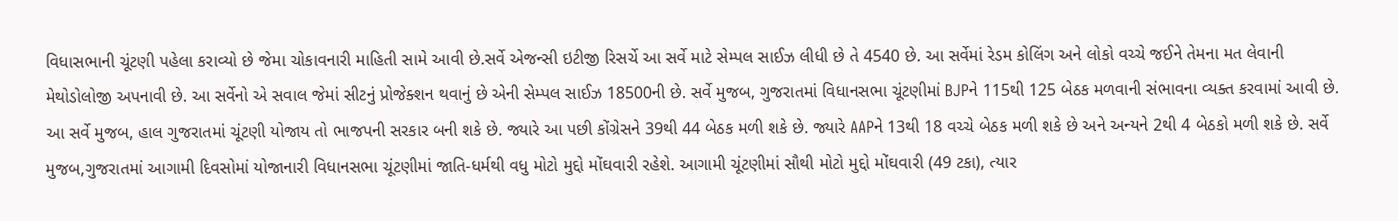વિધાસભાની ચૂંટણી પહેલા કરાવ્યો છે જેમા ચોકાવનારી માહિતી સામે આવી છે.સર્વે એજન્સી ઇટીજી રિસર્ચે આ સર્વે માટે સેમ્પલ સાઈઝ લીધી છે તે 4540 છે. આ સર્વેમાં રેડમ કોલિંગ અને લોકો વચ્ચે જઈને તેમના મત લેવાની મેથોડોલોજી અપનાવી છે. આ સર્વેનો એ સવાલ જેમાં સીટનું પ્રોજેક્શન થવાનું છે એની સેમ્પલ સાઈઝ 18500ની છે. સર્વે મુજબ, ગુજરાતમાં વિધાનસભા ચૂંટણીમાં BJPને 115થી 125 બેઠક મળવાની સંભાવના વ્યક્ત કરવામાં આવી છે. આ સર્વે મુજબ, હાલ ગુજરાતમાં ચૂંટણી યોજાય તો ભાજપની સરકાર બની શકે છે. જ્યારે આ પછી કોંગ્રેસને 39થી 44 બેઠક મળી શકે છે. જ્યારે AAPને 13થી 18 વચ્ચે બેઠક મળી શકે છે અને અન્યને 2થી 4 બેઠકો મળી શકે છે. સર્વે મુજબ,ગુજરાતમાં આગામી દિવસોમાં યોજાનારી વિધાનસભા ચૂંટણીમાં જાતિ-ધર્મથી વધુ મોટો મુદ્દો મોંઘવારી રહેશે. આગામી ચૂંટણીમાં સૌથી મોટો મુદ્દો મોંઘવારી (49 ટકા), ત્યાર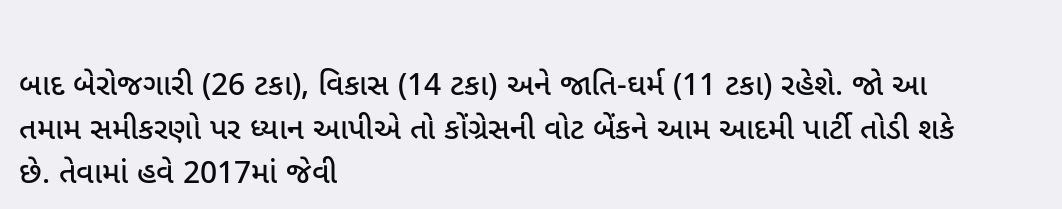બાદ બેરોજગારી (26 ટકા), વિકાસ (14 ટકા) અને જાતિ-ઘર્મ (11 ટકા) રહેશે. જો આ તમામ સમીકરણો પર ધ્યાન આપીએ તો કોંગ્રેસની વોટ બેંકને આમ આદમી પાર્ટી તોડી શકે છે. તેવામાં હવે 2017માં જેવી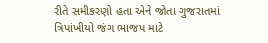રીતે સમીકરણો હતા એને જોતા ગુજરાતમાં ત્રિપાંખીયો જંગ ભાજપ માટે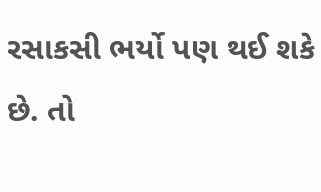રસાકસી ભર્યો પણ થઈ શકે છે. તો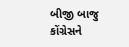બીજી બાજુ કોંગ્રેસને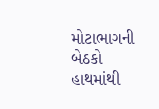મોટાભાગની બેઠકો હાથમાંથી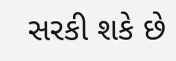સરકી શકે છે